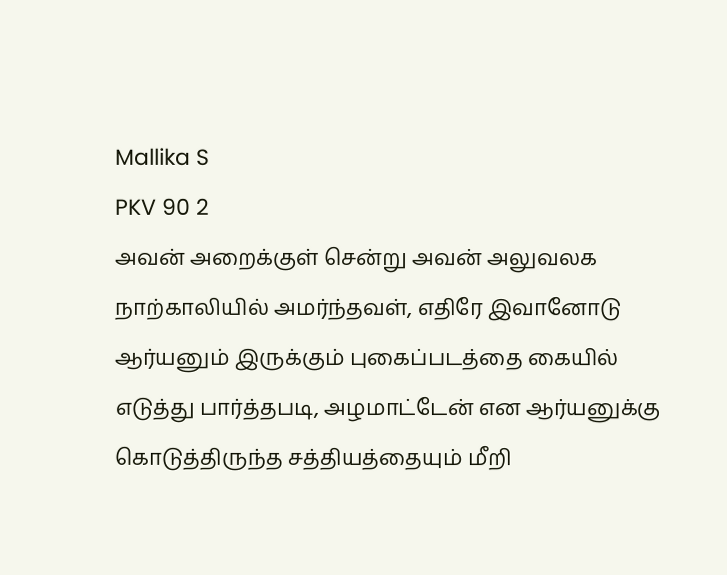Mallika S
PKV 90 2
அவன் அறைக்குள் சென்று அவன் அலுவலக நாற்காலியில் அமர்ந்தவள், எதிரே இவானோடு ஆர்யனும் இருக்கும் புகைப்படத்தை கையில் எடுத்து பார்த்தபடி, அழமாட்டேன் என ஆர்யனுக்கு கொடுத்திருந்த சத்தியத்தையும் மீறி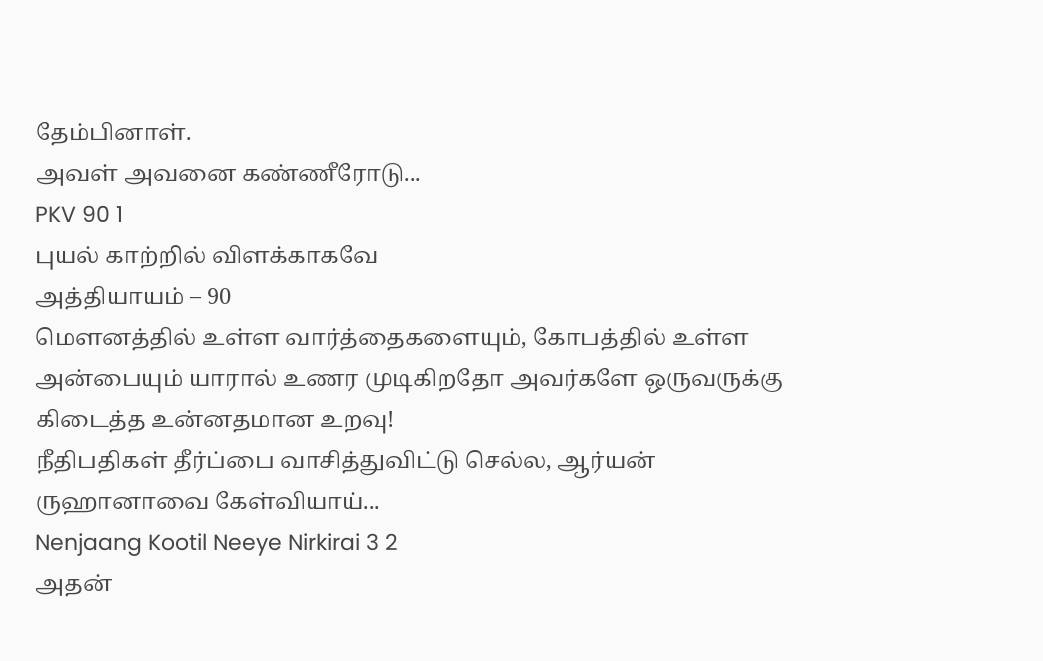தேம்பினாள்.
அவள் அவனை கண்ணீரோடு...
PKV 90 1
புயல் காற்றில் விளக்காகவே
அத்தியாயம் – 90
மௌனத்தில் உள்ள வார்த்தைகளையும், கோபத்தில் உள்ள அன்பையும் யாரால் உணர முடிகிறதோ அவர்களே ஒருவருக்கு கிடைத்த உன்னதமான உறவு!
நீதிபதிகள் தீர்ப்பை வாசித்துவிட்டு செல்ல, ஆர்யன் ருஹானாவை கேள்வியாய்...
Nenjaang Kootil Neeye Nirkirai 3 2
அதன்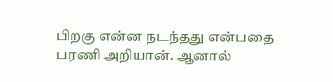பிறகு என்ன நடந்தது என்பதை பரணி அறியான். ஆனால்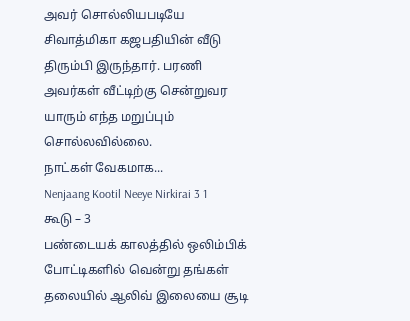அவர் சொல்லியபடியே சிவாத்மிகா கஜபதியின் வீடு திரும்பி இருந்தார். பரணி அவர்கள் வீட்டிற்கு சென்றுவர யாரும் எந்த மறுப்பும் சொல்லவில்லை.
நாட்கள் வேகமாக...
Nenjaang Kootil Neeye Nirkirai 3 1
கூடு – 3
பண்டையக் காலத்தில் ஒலிம்பிக் போட்டிகளில் வென்று தங்கள் தலையில் ஆலிவ் இலையை சூடி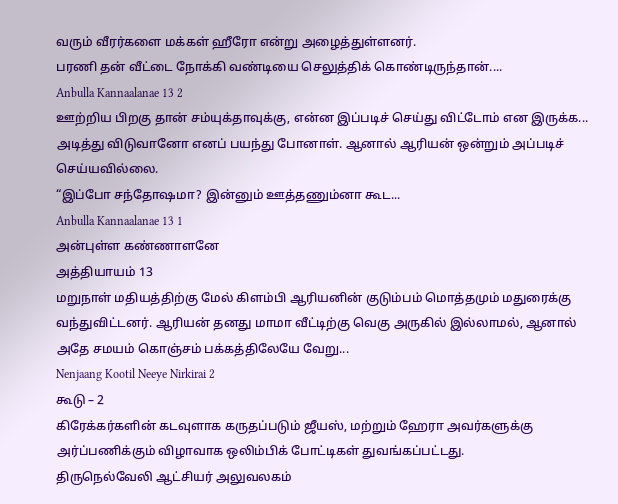வரும் வீரர்களை மக்கள் ஹீரோ என்று அழைத்துள்ளனர்.
பரணி தன் வீட்டை நோக்கி வண்டியை செலுத்திக் கொண்டிருந்தான்....
Anbulla Kannaalanae 13 2
ஊற்றிய பிறகு தான் சம்யுக்தாவுக்கு, என்ன இப்படிச் செய்து விட்டோம் என இருக்க... அடித்து விடுவானோ எனப் பயந்து போனாள். ஆனால் ஆரியன் ஒன்றும் அப்படிச் செய்யவில்லை.
“இப்போ சந்தோஷமா? இன்னும் ஊத்தணும்னா கூட...
Anbulla Kannaalanae 13 1
அன்புள்ள கண்ணாளனே
அத்தியாயம் 13
மறுநாள் மதியத்திற்கு மேல் கிளம்பி ஆரியனின் குடும்பம் மொத்தமும் மதுரைக்கு வந்துவிட்டனர். ஆரியன் தனது மாமா வீட்டிற்கு வெகு அருகில் இல்லாமல், ஆனால் அதே சமயம் கொஞ்சம் பக்கத்திலேயே வேறு...
Nenjaang Kootil Neeye Nirkirai 2
கூடு – 2
கிரேக்கர்களின் கடவுளாக கருதப்படும் ஜீயஸ், மற்றும் ஹேரா அவர்களுக்கு அர்ப்பணிக்கும் விழாவாக ஒலிம்பிக் போட்டிகள் துவங்கப்பட்டது.
திருநெல்வேலி ஆட்சியர் அலுவலகம்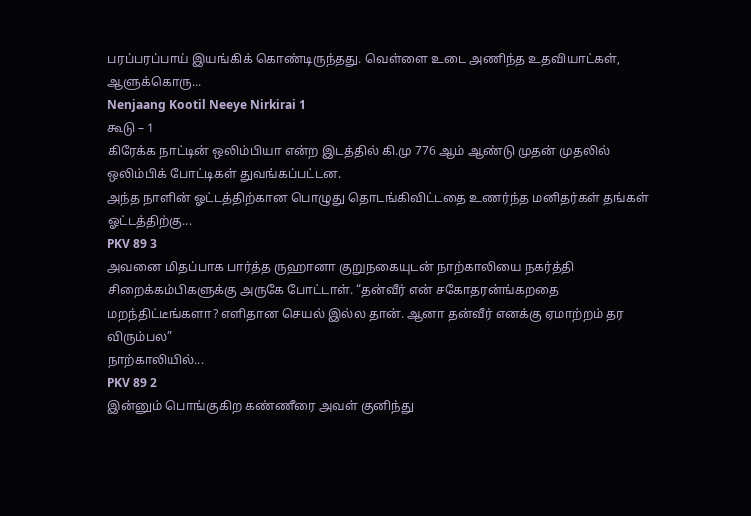பரப்பரப்பாய் இயங்கிக் கொண்டிருந்தது. வெள்ளை உடை அணிந்த உதவியாட்கள், ஆளுக்கொரு...
Nenjaang Kootil Neeye Nirkirai 1
கூடு – 1
கிரேக்க நாட்டின் ஒலிம்பியா என்ற இடத்தில் கி.மு 776 ஆம் ஆண்டு முதன் முதலில் ஒலிம்பிக் போட்டிகள் துவங்கப்பட்டன.
அந்த நாளின் ஓட்டத்திற்கான பொழுது தொடங்கிவிட்டதை உணர்ந்த மனிதர்கள் தங்கள் ஓட்டத்திற்கு...
PKV 89 3
அவனை மிதப்பாக பார்த்த ருஹானா குறுநகையுடன் நாற்காலியை நகர்த்தி சிறைக்கம்பிகளுக்கு அருகே போட்டாள். “தன்வீர் என் சகோதரன்ங்கறதை மறந்திட்டீங்களா? எளிதான செயல் இல்ல தான். ஆனா தன்வீர் எனக்கு ஏமாற்றம் தர விரும்பல”
நாற்காலியில்...
PKV 89 2
இன்னும் பொங்குகிற கண்ணீரை அவள் குனிந்து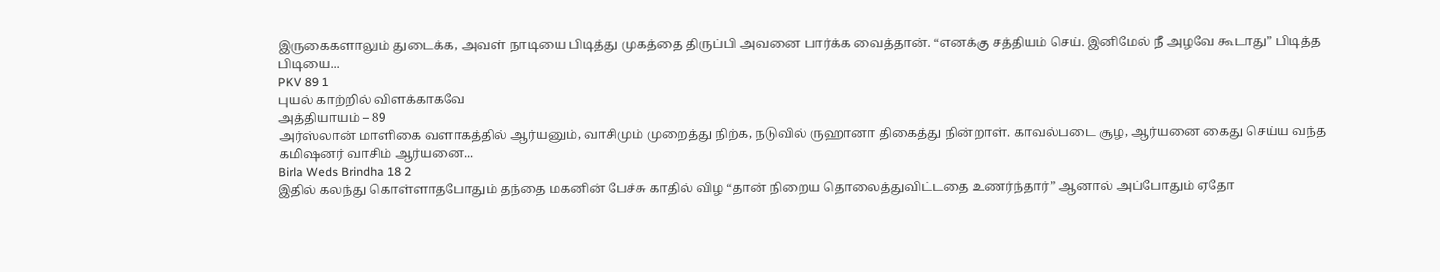இருகைகளாலும் துடைக்க, அவள் நாடியை பிடித்து முகத்தை திருப்பி அவனை பார்க்க வைத்தான். “எனக்கு சத்தியம் செய். இனிமேல் நீ அழவே கூடாது” பிடித்த பிடியை...
PKV 89 1
புயல் காற்றில் விளக்காகவே
அத்தியாயம் – 89
அர்ஸ்லான் மாளிகை வளாகத்தில் ஆர்யனும், வாசிமும் முறைத்து நிற்க, நடுவில் ருஹானா திகைத்து நின்றாள். காவல்படை சூழ, ஆர்யனை கைது செய்ய வந்த கமிஷனர் வாசிம் ஆர்யனை...
Birla Weds Brindha 18 2
இதில் கலந்து கொள்ளாதபோதும் தந்தை மகனின் பேச்சு காதில் விழ “தான் நிறைய தொலைத்துவிட்டதை உணர்ந்தார்” ஆனால் அப்போதும் ஏதோ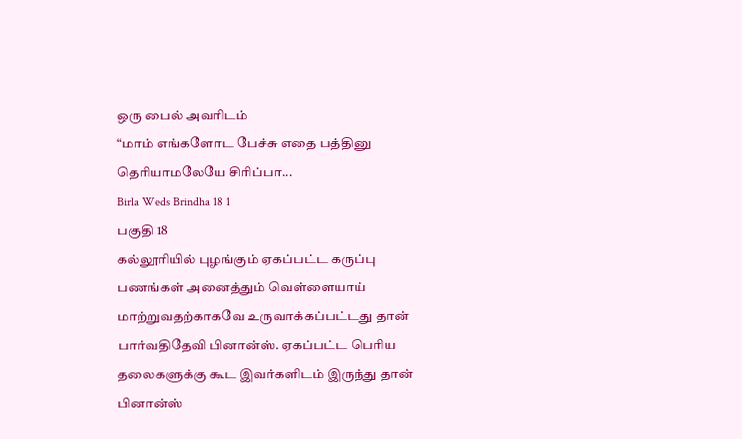ஒரு பைல் அவரிடம்
“மாம் எங்களோட பேச்சு எதை பத்தினு தெரியாமலேயே சிரிப்பா...
Birla Weds Brindha 18 1
பகுதி 18
கல்லூரியில் புழங்கும் ஏகப்பட்ட கருப்பு பணங்கள் அனைத்தும் வெள்ளையாய் மாற்றுவதற்காகவே உருவாக்கப்பட்டது தான் பார்வதிதேவி பினான்ஸ். ஏகப்பட்ட பெரிய தலைகளுக்கு கூட இவர்களிடம் இருந்து தான் பினான்ஸ்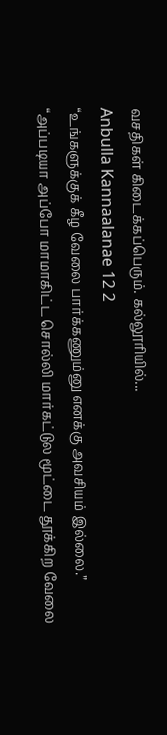வசதிகள் கிடைக்கப்பெரும். கல்லூரியில்...
Anbulla Kannaalanae 12 2
“உங்களுக்குக் கீழ வேலை பார்க்கணும்னு எனக்கு அவசியம் இல்லை.”
“அப்படியா அப்போ மாமாகிட்ட சொல்லி மார்கட்டுல மூட்டை தூக்கிற வேலை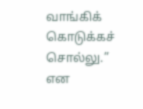வாங்கிக் கொடுக்கச் சொல்லு.” என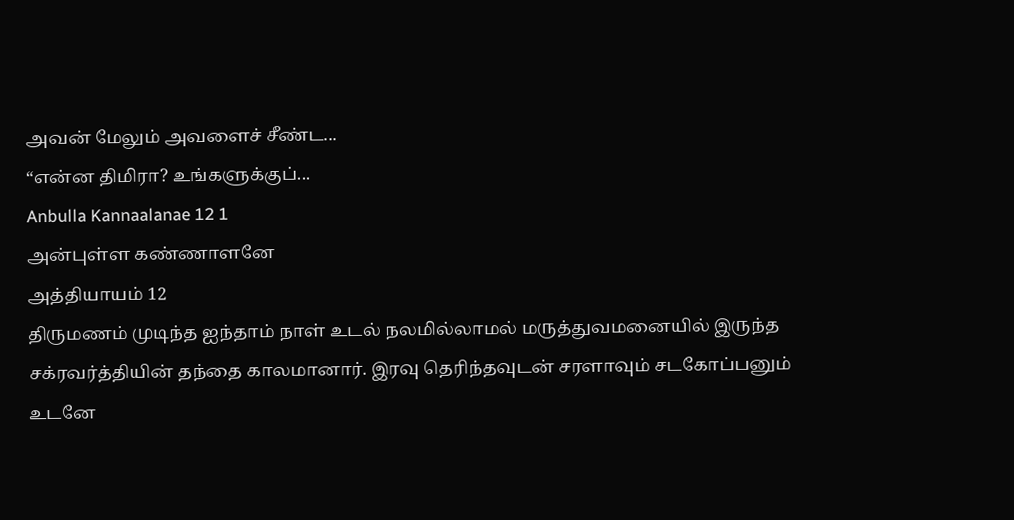அவன் மேலும் அவளைச் சீண்ட...
“என்ன திமிரா? உங்களுக்குப்...
Anbulla Kannaalanae 12 1
அன்புள்ள கண்ணாளனே
அத்தியாயம் 12
திருமணம் முடிந்த ஐந்தாம் நாள் உடல் நலமில்லாமல் மருத்துவமனையில் இருந்த சக்ரவர்த்தியின் தந்தை காலமானார். இரவு தெரிந்தவுடன் சரளாவும் சடகோப்பனும் உடனே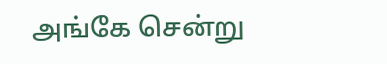அங்கே சென்று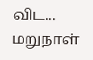விட... மறுநாள்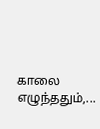காலை எழுந்ததும்,...